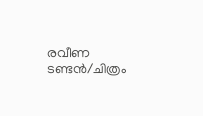രവീണ ടണ്ടൻ/ചിത്രം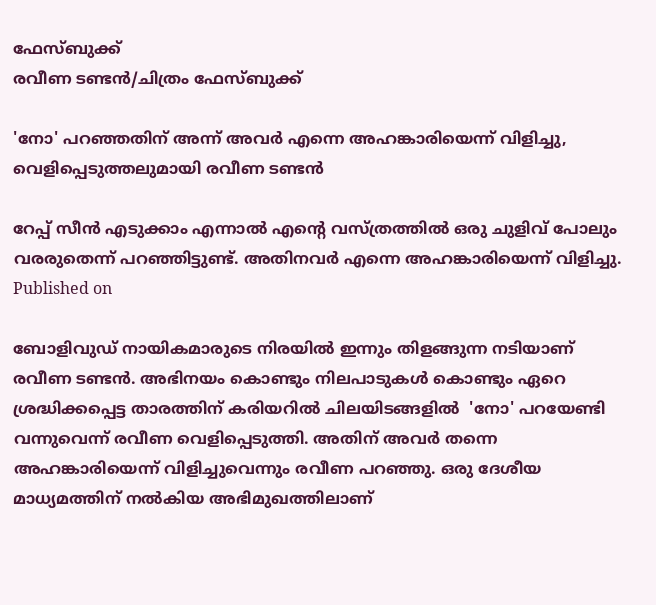ഫേസ്ബുക്ക്
രവീണ ടണ്ടൻ/ചിത്രം ഫേസ്ബുക്ക്

'നോ' പറഞ്ഞതിന് അന്ന് അവർ എന്നെ അഹങ്കാരിയെന്ന് വിളിച്ചു, വെളിപ്പെടുത്തലുമായി രവീണ ടണ്ടൻ

റേപ്പ് സീൻ എടുക്കാം എന്നാൽ എന്റെ വസ്‌ത്രത്തിൽ ഒരു ചുളിവ് പോലും വരരുതെന്ന് പറഞ്ഞിട്ടുണ്ട്. അതിനവർ എന്നെ അഹങ്കാരിയെന്ന് വിളിച്ചു.
Published on

ബോളിവുഡ് നായികമാരുടെ നിരയിൽ ഇന്നും തിളങ്ങുന്ന നടിയാണ് രവീണ ടണ്ടൻ. അഭിനയം കൊണ്ടും നിലപാടുകൾ കൊണ്ടും ഏറെ ശ്രദ്ധിക്കപ്പെട്ട താരത്തിന് കരിയറിൽ ചിലയിടങ്ങളിൽ  'നോ' പറയേണ്ടി വന്നുവെന്ന് രവീണ വെളിപ്പെടുത്തി. അതിന് അവർ തന്നെ അഹങ്കാരിയെന്ന് വിളിച്ചുവെന്നും രവീണ പറഞ്ഞു. ഒരു ദേശീയ മാധ്യമത്തിന് നൽകിയ അഭിമുഖത്തിലാണ്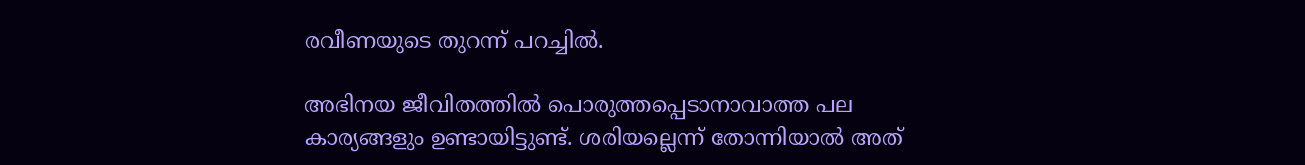രവീണയുടെ തുറന്ന് പറച്ചിൽ.

അഭിനയ ജീവിതത്തിൽ പൊരുത്തപ്പെടാനാവാത്ത പല കാര്യങ്ങളും ഉണ്ടായിട്ടുണ്ട്. ശരിയല്ലെന്ന് തോന്നിയാൽ അത്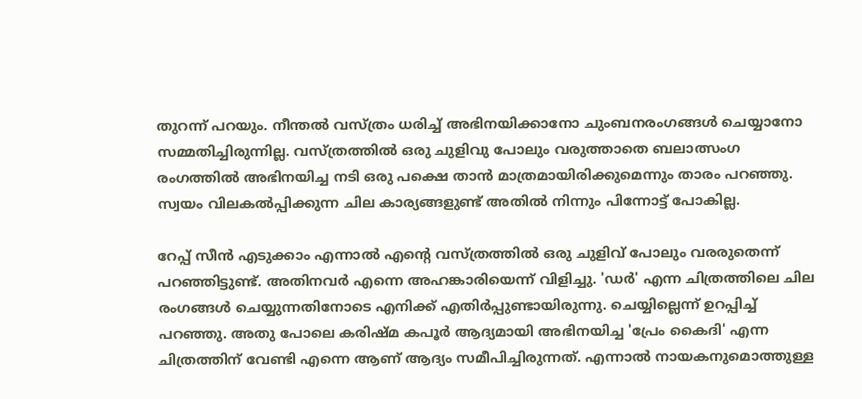തുറന്ന് പറയും. നീന്തൽ വസ്‌ത്രം ധരിച്ച് അഭിനയിക്കാനോ ചുംബനരംഗങ്ങൾ ചെയ്യാനോ സമ്മതിച്ചിരുന്നില്ല. വസ്‌ത്രത്തിൽ ഒരു ചുളിവു പോലും വരുത്താതെ ബലാത്സംഗ രംഗത്തിൽ അഭിനയിച്ച നടി ഒരു പക്ഷെ താൻ മാത്രമായിരിക്കുമെന്നും താരം പറഞ്ഞു. സ്വയം വിലകൽപ്പിക്കുന്ന ചില കാര്യങ്ങളുണ്ട് അതിൽ നിന്നും പിന്നോട്ട് പോകില്ല.

റേപ്പ് സീൻ എടുക്കാം എന്നാൽ എന്റെ വസ്‌ത്രത്തിൽ ഒരു ചുളിവ് പോലും വരരുതെന്ന് പറഞ്ഞിട്ടുണ്ട്. അതിനവർ എന്നെ അഹങ്കാരിയെന്ന് വിളിച്ചു. 'ഡർ' എന്ന ചിത്രത്തിലെ ചില രംഗങ്ങൾ ചെയ്യുന്നതിനോടെ എനിക്ക് എതിർപ്പുണ്ടായിരുന്നു. ചെയ്യില്ലെന്ന് ഉറപ്പിച്ച് പറഞ്ഞു. അതു പോലെ കരിഷ്‌മ കപൂർ ആദ്യമായി അഭിനയിച്ച 'പ്രേം കൈദി' എന്ന ചിത്രത്തിന് വേണ്ടി എന്നെ ആണ് ആദ്യം സമീപിച്ചിരുന്നത്. എന്നാൽ നായകനുമൊത്തുള്ള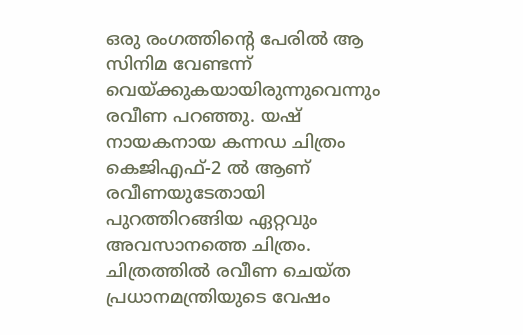ഒരു രംഗത്തിന്റെ പേരിൽ ആ സിനിമ വേണ്ടന്ന് വെയ്ക്കുകയായിരുന്നുവെന്നും രവീണ പറഞ്ഞു. യഷ് നായകനായ കന്നഡ ചിത്രം  കെജിഎഫ്-2 ൽ ആണ് രവീണയുടേതായി പുറത്തിറങ്ങിയ ഏറ്റവും അവസാനത്തെ ചിത്രം. ചിത്രത്തിൽ രവീണ ചെയ്‌ത പ്രധാനമന്ത്രിയുടെ വേഷം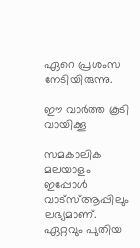ഏറെ പ്രശംസ നേടിയിരുന്നു.

ഈ വാര്‍ത്ത കൂടി വായിക്കൂ

സമകാലിക മലയാളം ഇപ്പോള്‍ വാട്‌സ്ആപ്പിലും ലഭ്യമാണ്. ഏറ്റവും പുതിയ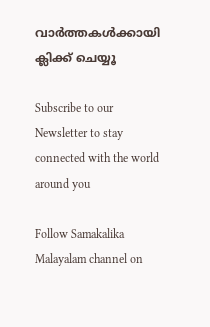വാര്‍ത്തകള്‍ക്കായി ക്ലിക്ക് ചെയ്യൂ

Subscribe to our Newsletter to stay connected with the world around you

Follow Samakalika Malayalam channel on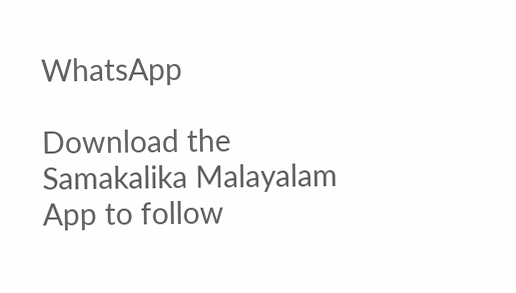WhatsApp

Download the Samakalika Malayalam App to follow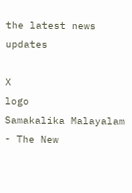the latest news updates

X
logo
Samakalika Malayalam - The New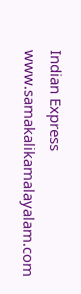Indian Express
www.samakalikamalayalam.com